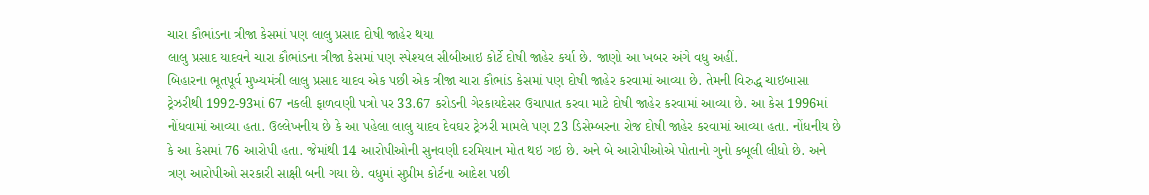ચારા કૌભાંડના ત્રીજા કેસમાં પણ લાલુ પ્રસાદ દોષી જાહેર થયા
લાલુ પ્રસાદ યાદવને ચારા કૌભાંડના ત્રીજા કેસમાં પણ સ્પેશ્યલ સીબીઆઇ કોર્ટે દોષી જાહેર કર્યા છે. જાણો આ ખબર અંગે વધુ અહીં.
બિહારના ભૂતપૂર્વ મુખ્યમંત્રી લાલુ પ્રસાદ યાદવ એક પછી એક ત્રીજા ચારા કૌભાંડ કેસમાં પણ દોષી જાહેર કરવામાં આવ્યા છે. તેમની વિરુદ્ધ ચાઇબાસા ટ્રેઝરીથી 1992-93માં 67 નકલી ફાળવણી પત્રો પર 33.67 કરોડની ગેરકાયદેસર ઉચાપાત કરવા માટે દોષી જાહેર કરવામાં આવ્યા છે. આ કેસ 1996માં નોંધવામાં આવ્યા હતા. ઉલ્લેખનીય છે કે આ પહેલા લાલુ યાદવ દેવઘર ટ્રેઝરી મામલે પણ 23 ડિસેમ્બરના રોજ દોષી જાહેર કરવામાં આવ્યા હતા. નોંધનીય છે કે આ કેસમાં 76 આરોપી હતા. જેમાંથી 14 આરોપીઓની સુનવણી દરમિયાન મોત થઇ ગઇ છે. અને બે આરોપીઓએ પોતાનો ગુનો કબૂલી લીધો છે. અને ત્રણ આરોપીઓ સરકારી સાક્ષી બની ગયા છે. વધુમાં સુપ્રીમ કોર્ટના આદેશ પછી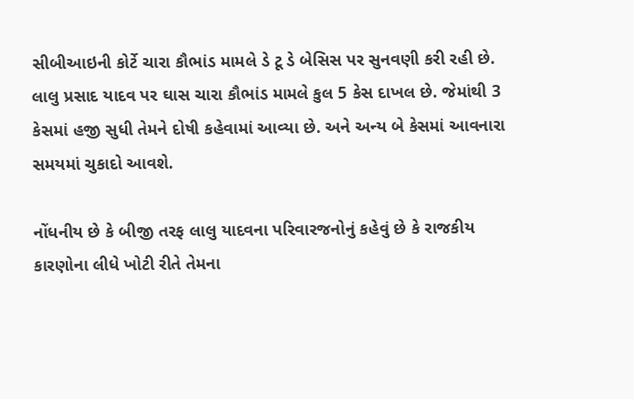સીબીઆઇની કોર્ટે ચારા કૌભાંડ મામલે ડે ટૂ ડે બેસિસ પર સુનવણી કરી રહી છે. લાલુ પ્રસાદ યાદવ પર ઘાસ ચારા કૌભાંડ મામલે કુલ 5 કેસ દાખલ છે. જેમાંથી 3 કેસમાં હજી સુધી તેમને દોષી કહેવામાં આવ્યા છે. અને અન્ય બે કેસમાં આવનારા સમયમાં ચુકાદો આવશે.

નોંધનીય છે કે બીજી તરફ લાલુ યાદવના પરિવારજનોનું કહેવું છે કે રાજકીય કારણોના લીધે ખોટી રીતે તેમના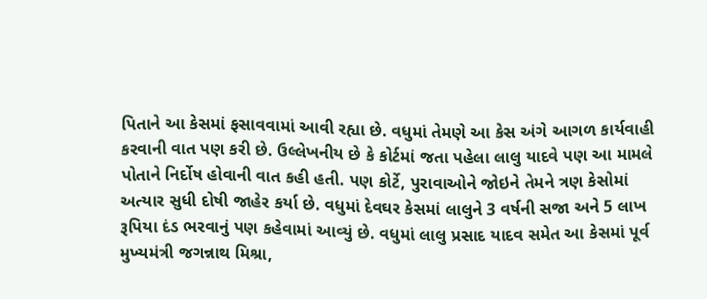પિતાને આ કેસમાં ફસાવવામાં આવી રહ્યા છે. વધુમાં તેમણે આ કેસ અંગે આગળ કાર્યવાહી કરવાની વાત પણ કરી છે. ઉલ્લેખનીય છે કે કોર્ટમાં જતા પહેલા લાલુ યાદવે પણ આ મામલે પોતાને નિર્દોષ હોવાની વાત કહી હતી. પણ કોર્ટે, પુરાવાઓને જોઇને તેમને ત્રણ કેસોમાં અત્યાર સુધી દોષી જાહેર કર્યા છે. વધુમાં દેવઘર કેસમાં લાલુને 3 વર્ષની સજા અને 5 લાખ રૂપિયા દંડ ભરવાનું પણ કહેવામાં આવ્યું છે. વધુમાં લાલુ પ્રસાદ યાદવ સમેત આ કેસમાં પૂર્વ મુખ્યમંત્રી જગન્નાથ મિશ્રા,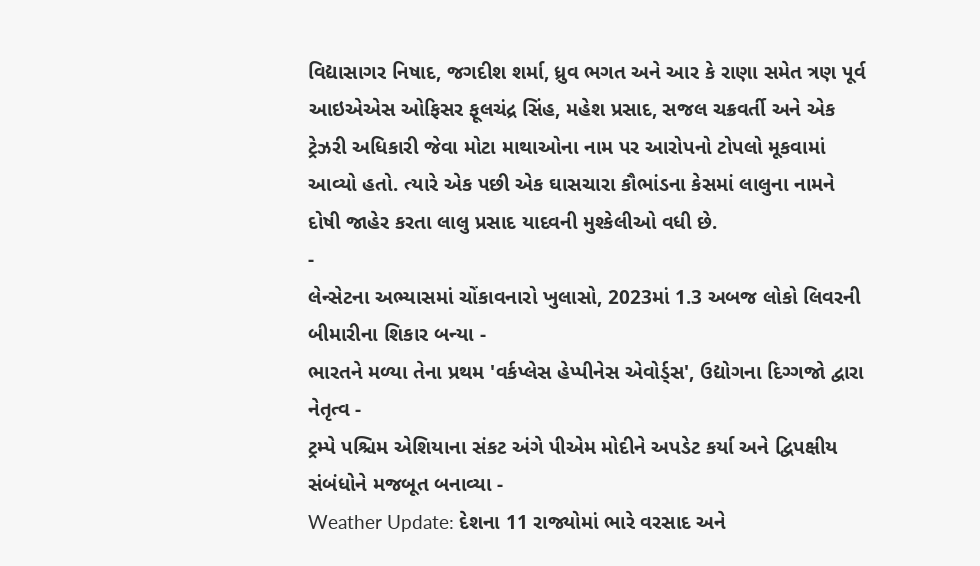વિદ્યાસાગર નિષાદ, જગદીશ શર્મા, ધ્રુવ ભગત અને આર કે રાણા સમેત ત્રણ પૂર્વ આઇએએસ ઓફિસર ફૂલચંદ્ર સિંહ, મહેશ પ્રસાદ, સજલ ચક્રવર્તી અને એક ટ્રેઝરી અધિકારી જેવા મોટા માથાઓના નામ પર આરોપનો ટોપલો મૂકવામાં આવ્યો હતો. ત્યારે એક પછી એક ઘાસચારા કૌભાંડના કેસમાં લાલુના નામને દોષી જાહેર કરતા લાલુ પ્રસાદ યાદવની મુશ્કેલીઓ વધી છે.
-
લેન્સેટના અભ્યાસમાં ચોંકાવનારો ખુલાસો, 2023માં 1.3 અબજ લોકો લિવરની બીમારીના શિકાર બન્યા -
ભારતને મળ્યા તેના પ્રથમ 'વર્કપ્લેસ હેપ્પીનેસ એવોર્ડ્સ', ઉદ્યોગના દિગ્ગજો દ્વારા નેતૃત્વ -
ટ્રમ્પે પશ્ચિમ એશિયાના સંકટ અંગે પીએમ મોદીને અપડેટ કર્યા અને દ્વિપક્ષીય સંબંધોને મજબૂત બનાવ્યા -
Weather Update: દેશના 11 રાજ્યોમાં ભારે વરસાદ અને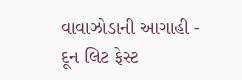વાવાઝોડાની આગાહી -
દૂન લિટ ફેસ્ટ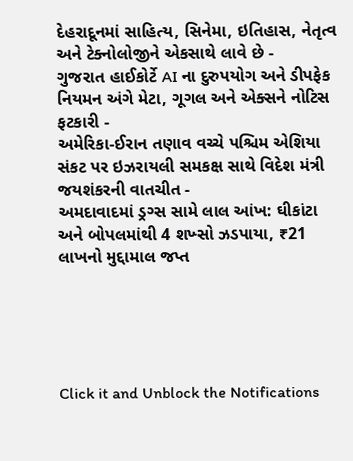દેહરાદૂનમાં સાહિત્ય, સિનેમા, ઇતિહાસ, નેતૃત્વ અને ટેક્નોલોજીને એકસાથે લાવે છે -
ગુજરાત હાઈકોર્ટે AI ના દુરુપયોગ અને ડીપફેક નિયમન અંગે મેટા, ગૂગલ અને એક્સને નોટિસ ફટકારી -
અમેરિકા-ઈરાન તણાવ વચ્ચે પશ્ચિમ એશિયા સંકટ પર ઇઝરાયલી સમકક્ષ સાથે વિદેશ મંત્રી જયશંકરની વાતચીત -
અમદાવાદમાં ડ્રગ્સ સામે લાલ આંખ: ઘીકાંટા અને બોપલમાંથી 4 શખ્સો ઝડપાયા, ₹21 લાખનો મુદ્દામાલ જપ્ત





Click it and Unblock the Notifications